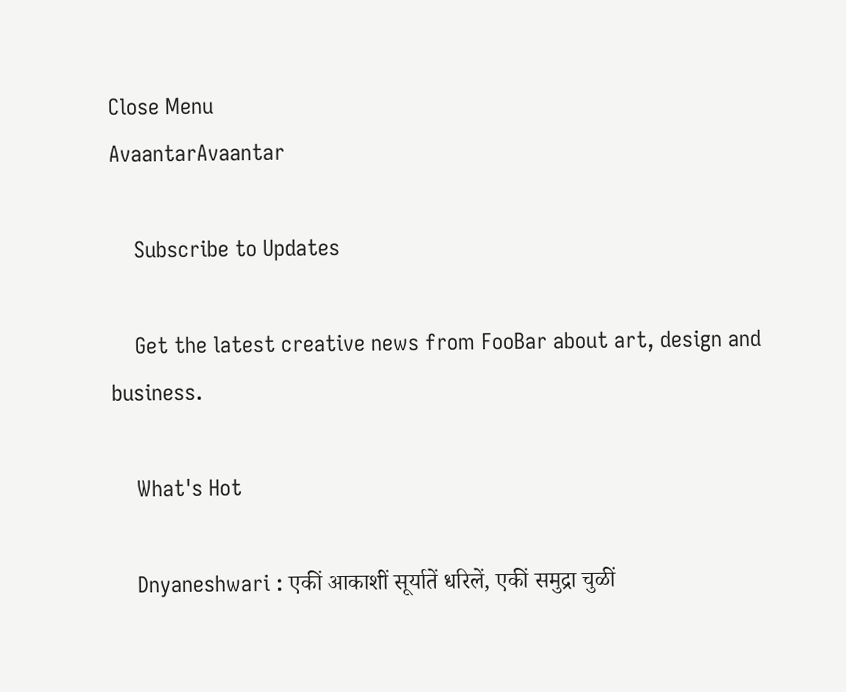Close Menu
AvaantarAvaantar

    Subscribe to Updates

    Get the latest creative news from FooBar about art, design and business.

    What's Hot

    Dnyaneshwari : एकीं आकाशीं सूर्यातें धरिलें, एकीं समुद्रा चुळीं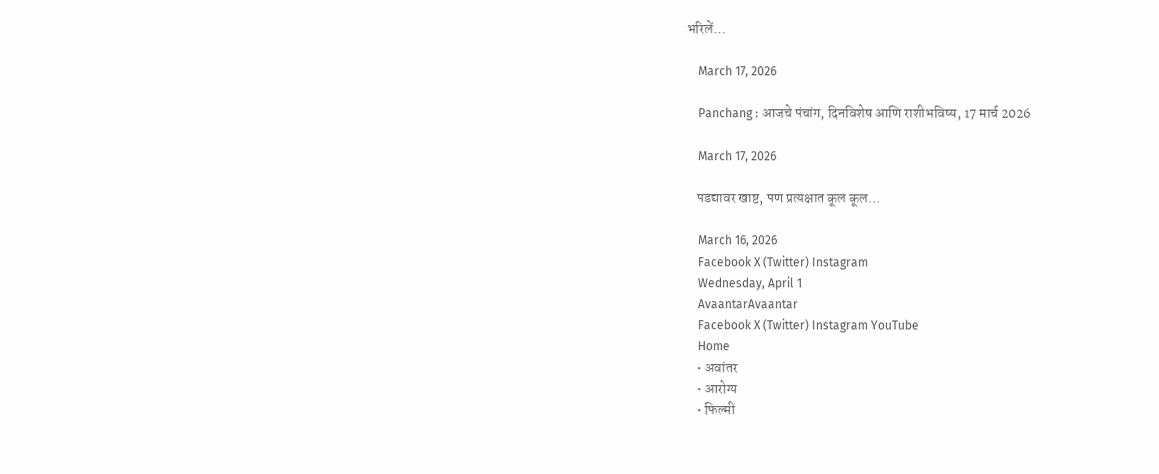भरिलें…

    March 17, 2026

    Panchang : आजचे पंचांग, दिनविशेष आणि राशीभविष्य, 17 मार्च 2026

    March 17, 2026

    पडद्यावर खाष्ट, पण प्रत्यक्षात कूल कूल…

    March 16, 2026
    Facebook X (Twitter) Instagram
    Wednesday, April 1
    AvaantarAvaantar
    Facebook X (Twitter) Instagram YouTube
    Home
    • अवांतर
    • आरोग्य
    • फिल्मी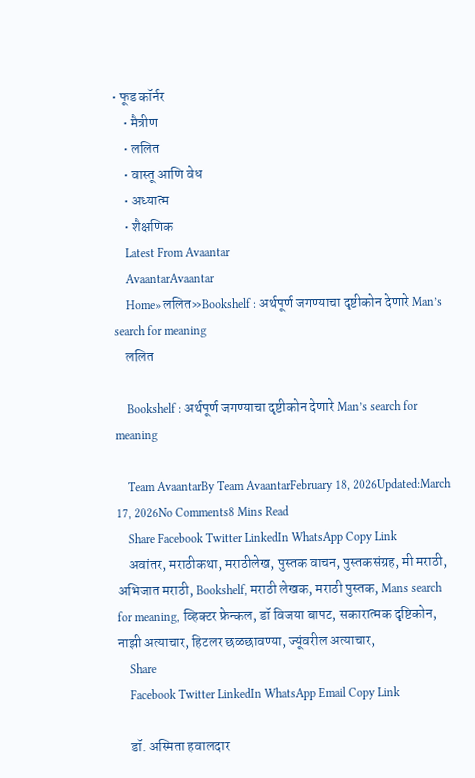• फूड कॉर्नर
    • मैत्रीण
    • ललित
    • वास्तू आणि वेध
    • अध्यात्म
    • शैक्षणिक
    Latest From Avaantar
    AvaantarAvaantar
    Home»ललित»Bookshelf : अर्थपूर्ण जगण्याचा दृष्टीकोन देणारे Man’s search for meaning
    ललित

    Bookshelf : अर्थपूर्ण जगण्याचा दृष्टीकोन देणारे Man’s search for meaning

    Team AvaantarBy Team AvaantarFebruary 18, 2026Updated:March 17, 2026No Comments8 Mins Read
    Share Facebook Twitter LinkedIn WhatsApp Copy Link
    अवांतर, मराठीकथा, मराठीलेख, पुस्तक वाचन, पुस्तकसंग्रह, मी मराठी, अभिजात मराठी, Bookshelf, मराठी लेखक, मराठी पुस्तक, Mans search for meaning, व्हिक्टर फ्रेन्कल, डॉ विजया बापट, सकारात्मक दृष्टिकोन, नाझी अत्याचार, हिटलर छळछावण्या, ज्यूंवरील अत्याचार,
    Share
    Facebook Twitter LinkedIn WhatsApp Email Copy Link

    डॉ. अस्मिता हवालदार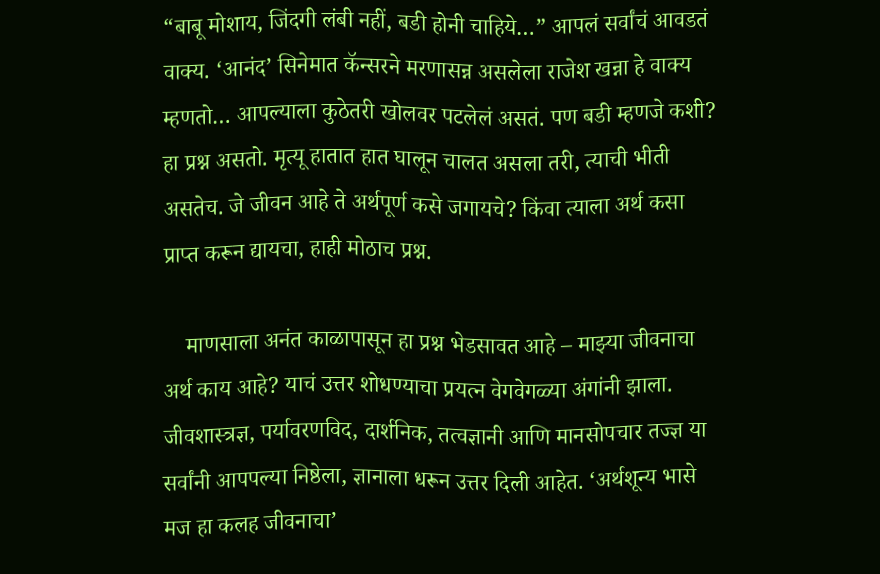“बाबू मोशाय, जिंदगी लंबी नहीं, बडी होनी चाहिये…” आपलं सर्वांचं आवडतं वाक्य. ‘आनंद’ सिनेमात कॅन्सरने मरणासन्न असलेला राजेश खन्ना हे वाक्य म्हणतो… आपल्याला कुठेतरी खोलवर पटलेलं असतं. पण बडी म्हणजे कशी? हा प्रश्न असतो. मृत्यू हातात हात घालून चालत असला तरी, त्याची भीती असतेच. जे जीवन आहे ते अर्थपूर्ण कसे जगायचे? किंवा त्याला अर्थ कसा प्राप्त करून द्यायचा, हाही मोठाच प्रश्न.

    माणसाला अनंत काळापासून हा प्रश्न भेडसावत आहे – माझ्या जीवनाचा अर्थ काय आहे? याचं उत्तर शोधण्याचा प्रयत्न वेगवेगळ्या अंगांनी झाला. जीवशास्त्रज्ञ, पर्यावरणविद, दार्शनिक, तत्वज्ञानी आणि मानसोपचार तज्ज्ञ या सर्वांनी आपपल्या निष्ठेला, ज्ञानाला धरून उत्तर दिली आहेत. ‘अर्थशून्य भासे मज हा कलह जीवनाचा’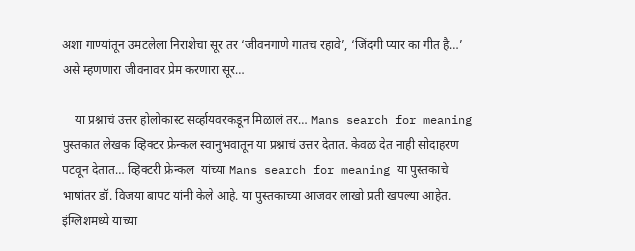अशा गाण्यांतून उमटलेला निराशेचा सूर तर ‘जीवनगाणे गातच रहावे’, ‘जिंदगी प्यार का गीत है…’ असे म्हणणारा जीवनावर प्रेम करणारा सूर…

    या प्रश्नाचं उत्तर होलोकास्ट सर्व्हायवरकडून मिळालं तर… Mans search for meaning पुस्तकात लेखक व्हिक्टर फ्रेन्कल स्वानुभवातून या प्रश्नाचं उत्तर देतात. केवळ देत नाही सोदाहरण पटवून देतात… व्हिक्टरी फ्रेन्कल  यांच्या Mans search for meaning या पुस्तकाचे भाषांतर डॉ. विजया बापट यांनी केले आहे. या पुस्तकाच्या आजवर लाखो प्रती खपल्या आहेत. इंग्लिशमध्ये याच्या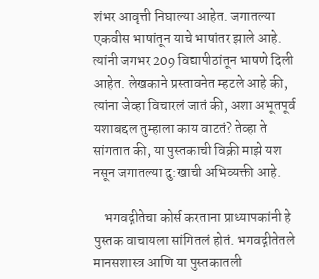शंभर आवृत्ती निघाल्या आहेत. जगातल्या एकवीस भाषांतून याचे भाषांतर झाले आहे. त्यांनी जगभर 209 विद्यापीठांतून भाषणे दिली आहेत. लेखकाने प्रस्तावनेत म्हटले आहे की, त्यांना जेव्हा विचारलं जातं की, अशा अभूतपूर्व यशाबद्दल तुम्हाला काय वाटतं? तेव्हा ते सांगतात की, या पुस्तकाची विक्री माझे यश नसून जगातल्या दु:खाची अभिव्यक्ती आहे.

    भगवद्गीतेचा कोर्स करताना प्राध्यापकांनी हे पुस्तक वाचायला सांगितलं होतं. भगवद्गीतेतले मानसशास्त्र आणि या पुस्तकातली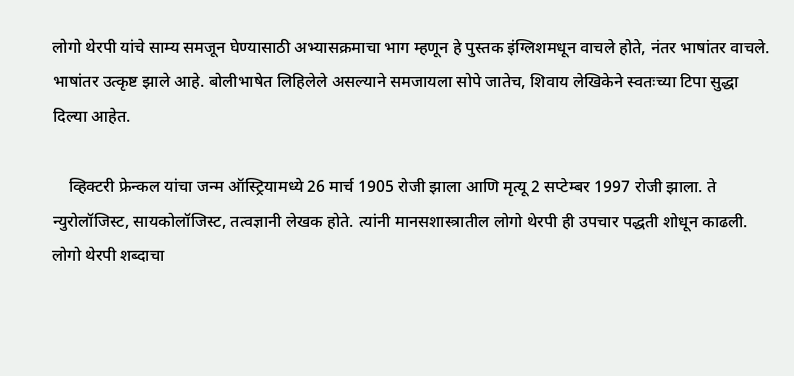लोगो थेरपी यांचे साम्य समजून घेण्यासाठी अभ्यासक्रमाचा भाग म्हणून हे पुस्तक इंग्लिशमधून वाचले होते, नंतर भाषांतर वाचले. भाषांतर उत्कृष्ट झाले आहे. बोलीभाषेत लिहिलेले असल्याने समजायला सोपे जातेच, शिवाय लेखिकेने स्वतःच्या टिपा सुद्धा दिल्या आहेत.

    व्हिक्टरी फ्रेन्कल यांचा जन्म ऑस्ट्रियामध्ये 26 मार्च 1905 रोजी झाला आणि मृत्यू 2 सप्टेम्बर 1997 रोजी झाला. ते न्युरोलॉजिस्ट, सायकोलॉजिस्ट, तत्वज्ञानी लेखक होते. त्यांनी मानसशास्त्रातील लोगो थेरपी ही उपचार पद्धती शोधून काढली. लोगो थेरपी शब्दाचा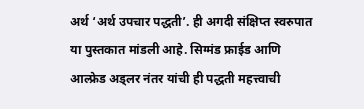अर्थ ‘अर्थ उपचार पद्धती’. ही अगदी संक्षिप्त स्वरुपात या पुस्तकात मांडली आहे. सिग्मंड फ्राईड आणि आल्फ्रेड अड्लर नंतर यांची ही पद्धती महत्त्वाची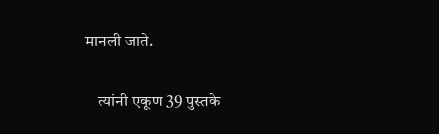मानली जाते.

    त्यांनी एकूण 39 पुस्तके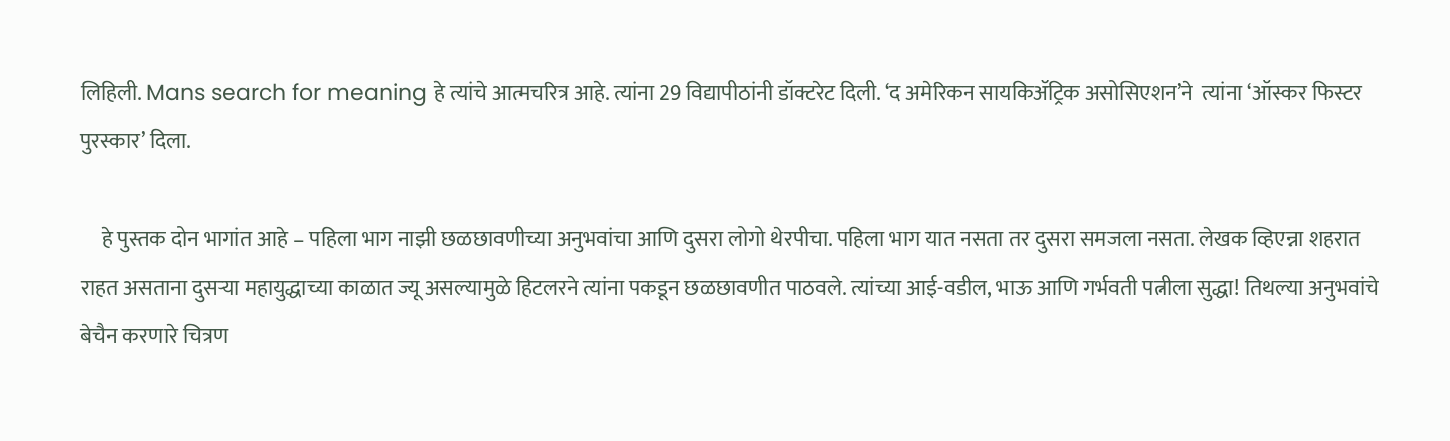लिहिली. Mans search for meaning हे त्यांचे आत्मचरित्र आहे. त्यांना 29 विद्यापीठांनी डॉक्टरेट दिली. ‘द अमेरिकन सायकिॲट्रिक असोसिएशन’ने  त्यांना ‘ऑस्कर फिस्टर पुरस्कार’ दिला.

     हे पुस्तक दोन भागांत आहे – पहिला भाग नाझी छळछावणीच्या अनुभवांचा आणि दुसरा लोगो थेरपीचा. पहिला भाग यात नसता तर दुसरा समजला नसता. लेखक व्हिएन्ना शहरात राहत असताना दुसऱ्या महायुद्धाच्या काळात ज्यू असल्यामुळे हिटलरने त्यांना पकडून छळछावणीत पाठवले. त्यांच्या आई-वडील, भाऊ आणि गर्भवती पत्नीला सुद्धा! तिथल्या अनुभवांचे बेचैन करणारे चित्रण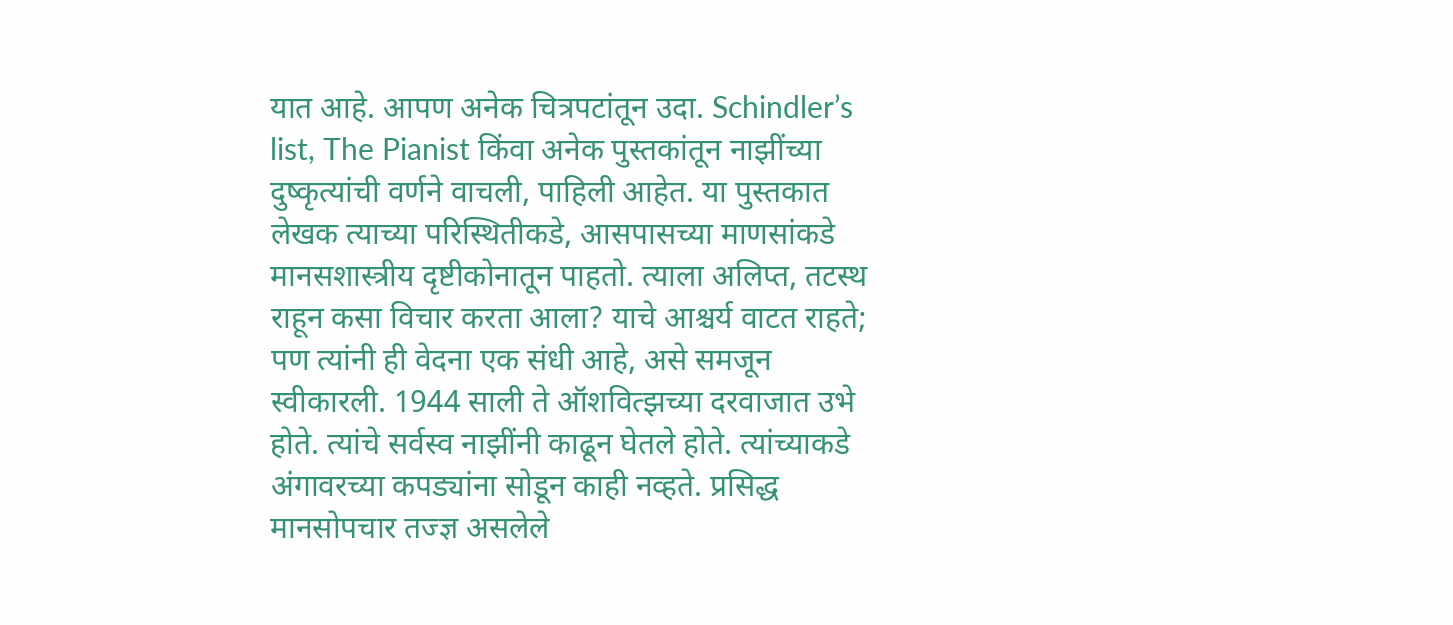यात आहे. आपण अनेक चित्रपटांतून उदा. Schindler’s list, The Pianist किंवा अनेक पुस्तकांतून नाझींच्या दुष्कृत्यांची वर्णने वाचली, पाहिली आहेत. या पुस्तकात लेखक त्याच्या परिस्थितीकडे, आसपासच्या माणसांकडे मानसशास्त्रीय दृष्टीकोनातून पाहतो. त्याला अलिप्त, तटस्थ राहून कसा विचार करता आला? याचे आश्चर्य वाटत राहते; पण त्यांनी ही वेदना एक संधी आहे, असे समजून स्वीकारली. 1944 साली ते ऑशवित्झच्या दरवाजात उभे होते. त्यांचे सर्वस्व नाझींनी काढून घेतले होते. त्यांच्याकडे अंगावरच्या कपड्यांना सोडून काही नव्हते. प्रसिद्ध मानसोपचार तज्ज्ञ असलेले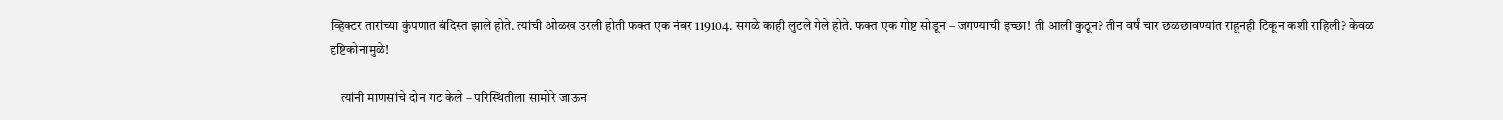व्हिक्टर तारांच्या कुंपणात बंदिस्त झाले होते. त्यांची ओळख उरली होती फक्त एक नंबर 119104. सगळे काही लुटले गेले होते. फक्त एक गोष्ट सोडून – जगण्याची इच्छा! ती आली कुठून? तीन वर्षं चार छळछावण्यांत राहूनही टिकून कशी राहिली? केवळ दृष्टिकोनामुळे!

    त्यांनी माणसांचे दोन गट केले – परिस्थितीला सामोरे जाऊन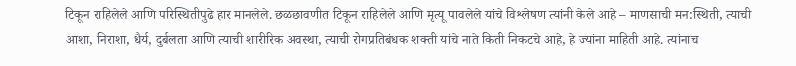टिकून राहिलेले आणि परिस्थितीपुढे हार मानलेले. छळछावणीत टिकून राहिलेले आणि मृत्यू पावलेले यांचे विश्लेषण त्यांनी केले आहे – माणसाची मन:स्थिती, त्याची आशा, निराशा, धैर्य, दुर्बलता आणि त्याची शारीरिक अवस्था, त्याची रोगप्रतिबंधक शक्ती यांचे नाते किती निकटचे आहे, हे ज्यांना माहिती आहे. त्यांनाच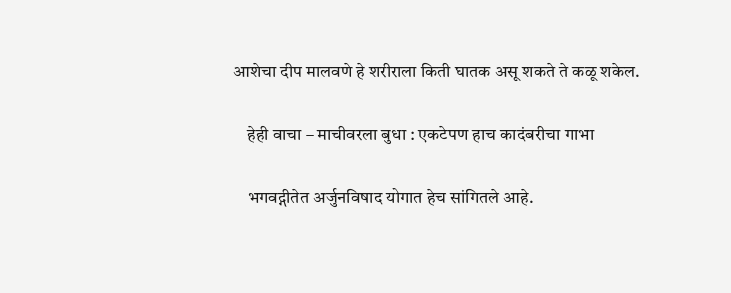आशेचा दीप मालवणे हे शरीराला किती घातक असू शकते ते कळू शकेल.

    हेही वाचा – माचीवरला बुधा : एकटेपण हाच कादंबरीचा गाभा

    भगवद्गीतेत अर्जुनविषाद योगात हेच सांगितले आहे.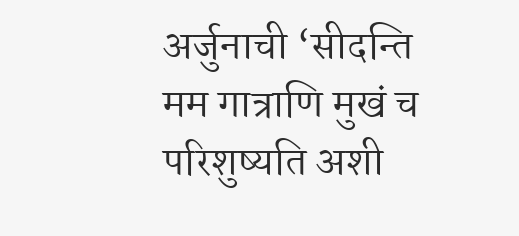अर्जुनाची ‘सीदन्ति मम गात्राणि मुखं च परिशुष्यति अशी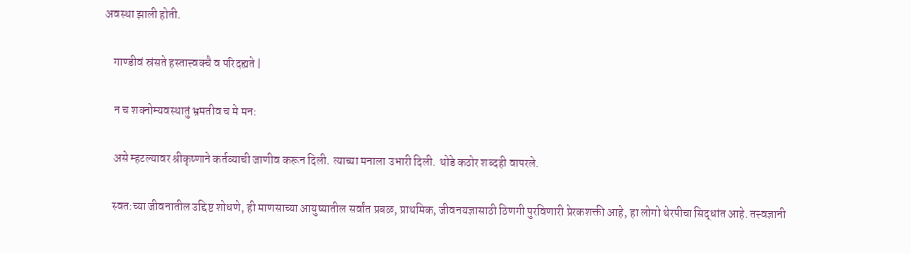अवस्था झाली होती.

    गाण्डीवं स्रंसते हस्तात्त्वक्चै व परिदह्यते |

    न च शक्नोम्यवस्थातुं भ्रमतीव च मे मन:

    असे म्हटल्यावर श्रीकृष्णाने कर्तव्याची जाणीव करून दिली. त्याच्या मनाला उभारी दिली. थोडे कठोर शब्दही वापरले.

    स्वत:च्या जीवनातील उद्दिष्ट शोधणे, ही माणसाच्या आयुष्यातील सर्वांत प्रबळ, प्राथमिक, जीवनयज्ञासाठी ठिणगी पुरविणारी प्रेरकशक्ती आहे, हा लोगो थेरपीचा सिद्धांत आहे. तत्त्वज्ञानी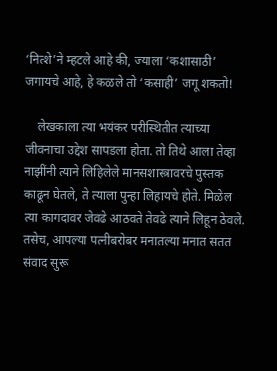‘नित्शे’ने म्हटले आहे की, ज्याला ‘कशासाठी’ जगायचे आहे, हे कळले तो ‘कसाही’ जगू शकतो!

    लेखकाला त्या भयंकर परीस्थितीत त्याच्या जीवनाचा उद्देश सापडला होता. तो तिथे आला तेव्हा नाझींनी त्याने लिहिलेले मानसशास्त्रावरचे पुस्तक काढून घेतले, ते त्याला पुन्हा लिहायचे होते. मिळेल त्या कागदावर जेवढे आठवते तेवढे त्याने लिहून ठेवले. तसेच, आपल्या पत्नीबरोबर मनातल्या मनात सतत संवाद सुरू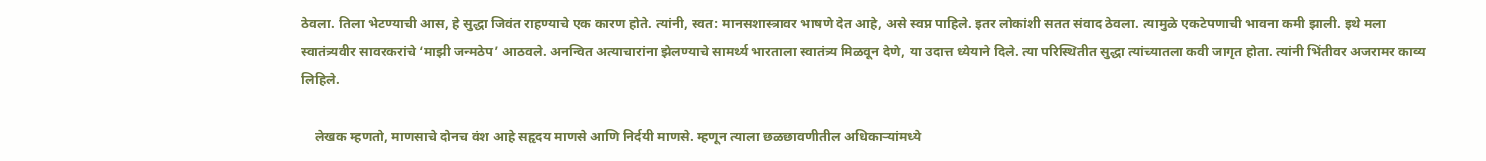ठेवला. तिला भेटण्याची आस, हे सुद्धा जिवंत राहण्याचे एक कारण होते. त्यांनी, स्वत: मानसशास्त्रावर भाषणे देत आहे, असे स्वप्न पाहिले. इतर लोकांशी सतत संवाद ठेवला. त्यामुळे एकटेपणाची भावना कमी झाली. इथे मला स्वातंत्र्यवीर सावरकरांचे ‘माझी जन्मठेप’ आठवले. अनन्वित अत्याचारांना झेलण्याचे सामर्थ्य भारताला स्वातंत्र्य मिळवून देणे, या उदात्त ध्येयाने दिले. त्या परिस्थितीत सुद्धा त्यांच्यातला कवी जागृत होता. त्यांनी भिंतीवर अजरामर काव्य लिहिले.

    लेखक म्हणतो, माणसाचे दोनच वंश आहे सहृदय माणसे आणि निर्दयी माणसे. म्हणून त्याला छळछावणीतील अधिकाऱ्यांमध्ये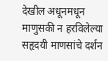देखील अधूनमधून माणुसकी न हरविलेल्या सहृदयी माणसांचे दर्शन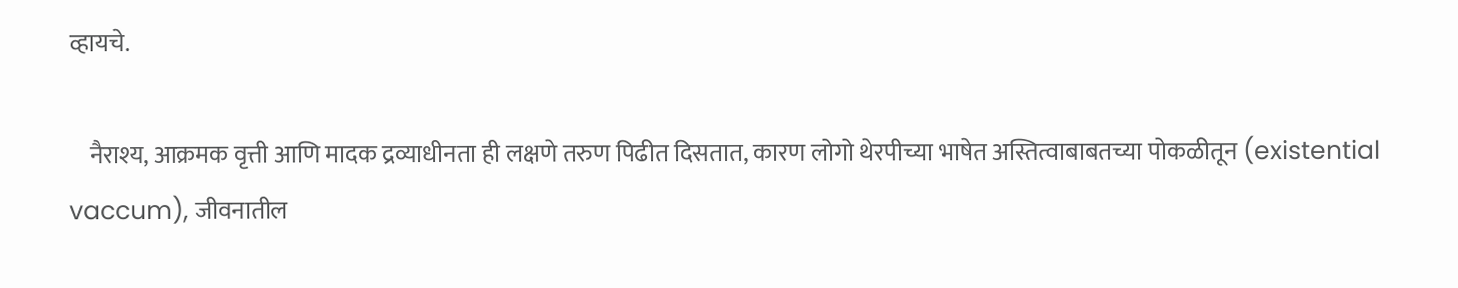व्हायचे.

    नैराश्य, आक्रमक वृत्ती आणि मादक द्रव्याधीनता ही लक्षणे तरुण पिढीत दिसतात, कारण लोगो थेरपीच्या भाषेत अस्तित्वाबाबतच्या पोकळीतून (existential vaccum), जीवनातील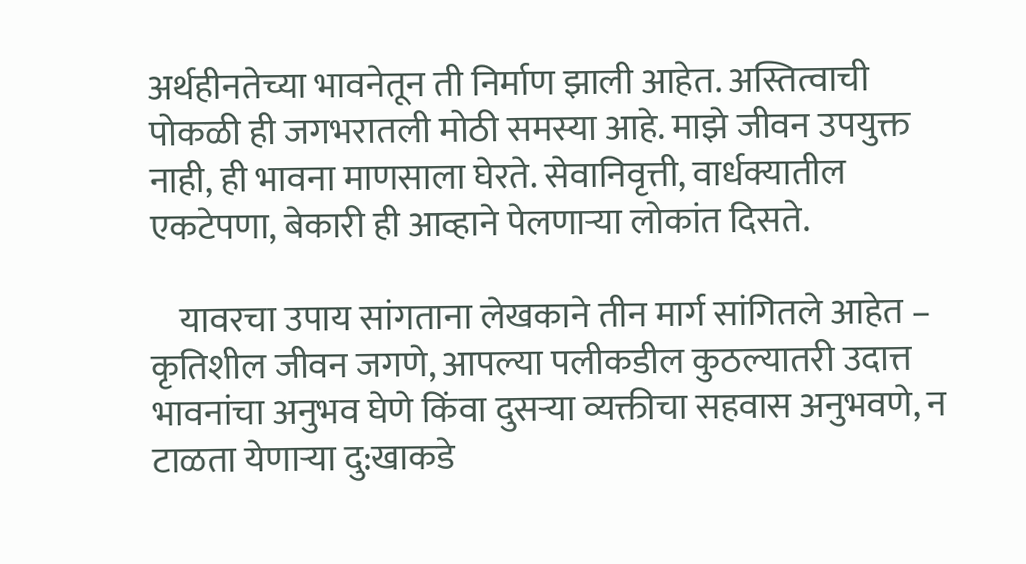अर्थहीनतेच्या भावनेतून ती निर्माण झाली आहेत. अस्तित्वाची पोकळी ही जगभरातली मोठी समस्या आहे. माझे जीवन उपयुक्त नाही, ही भावना माणसाला घेरते. सेवानिवृत्ती, वार्धक्यातील एकटेपणा, बेकारी ही आव्हाने पेलणाऱ्या लोकांत दिसते.

    यावरचा उपाय सांगताना लेखकाने तीन मार्ग सांगितले आहेत – कृतिशील जीवन जगणे, आपल्या पलीकडील कुठल्यातरी उदात्त भावनांचा अनुभव घेणे किंवा दुसऱ्या व्यक्तीचा सहवास अनुभवणे, न टाळता येणाऱ्या दु:खाकडे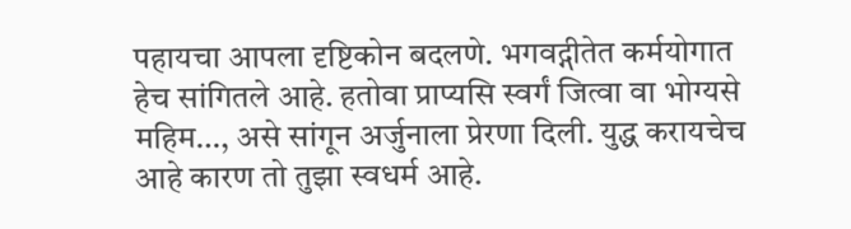पहायचा आपला दृष्टिकोन बदलणे. भगवद्गीतेत कर्मयोगात हेच सांगितले आहे. हतोवा प्राप्यसि स्वर्गं जित्वा वा भोग्यसे महिम…, असे सांगून अर्जुनाला प्रेरणा दिली. युद्ध करायचेच आहे कारण तो तुझा स्वधर्म आहे.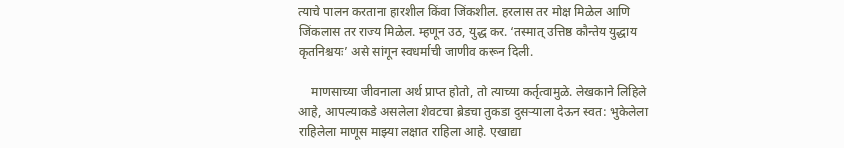त्याचे पालन करताना हारशील किंवा जिंकशील. हरलास तर मोक्ष मिळेल आणि जिंकलास तर राज्य मिळेल. म्हणून उठ, युद्ध कर. ‘तस्मात् उत्तिष्ठ कौन्तेय युद्धाय कृतनिश्चयः’ असे सांगून स्वधर्माची जाणीव करून दिली.

    माणसाच्या जीवनाला अर्थ प्राप्त होतो, तो त्याच्या कर्तृत्वामुळे. लेखकाने लिहिले आहे, आपल्याकडे असलेला शेवटचा ब्रेडचा तुकडा दुसर्‍याला देऊन स्वत: भुकेलेला राहिलेला माणूस माझ्या लक्षात राहिला आहे. एखाद्या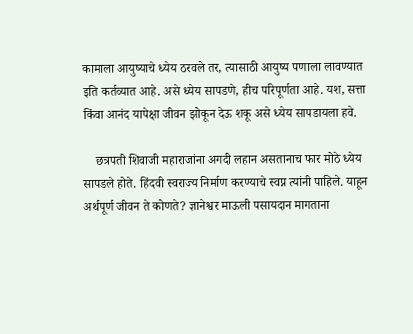कामाला आयुष्याचे ध्येय ठरवले तर, त्यासाठी आयुष्य पणाला लावण्यात इति कर्तव्यात आहे. असे ध्येय सापडणे, हीच परिपूर्णता आहे. यश, सत्ता किंवा आनंद यापेक्षा जीवन झोकून देऊ शकू असे ध्येय सापडायला हवे.

    छत्रपती शिवाजी महाराजांना अगदी लहान असतानाच फार मोठे ध्येय सापडले होते. हिंदवी स्वराज्य निर्माण करण्याचे स्वप्न त्यांनी पाहिले. याहून अर्थपूर्ण जीवन ते कोणते? ज्ञानेश्वर माऊली पसायदान मागताना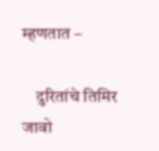म्हणतात –

    दुरितांचे तिमिर जावो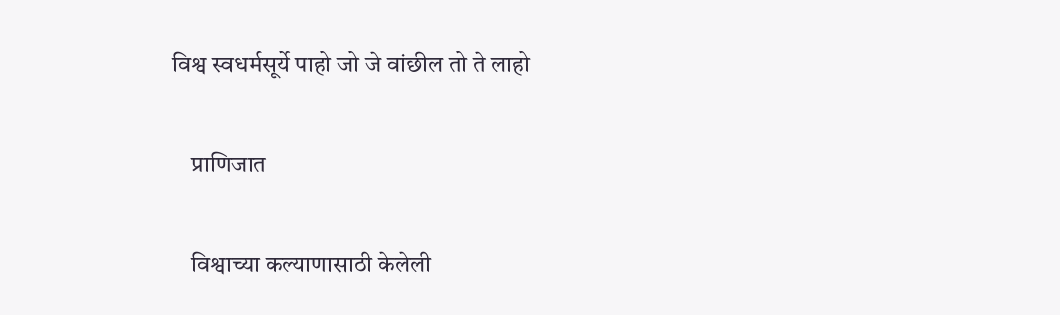विश्व स्वधर्मसूर्ये पाहो जो जे वांछील तो ते लाहो

    प्राणिजात

    विश्वाच्या कल्याणासाठी केलेली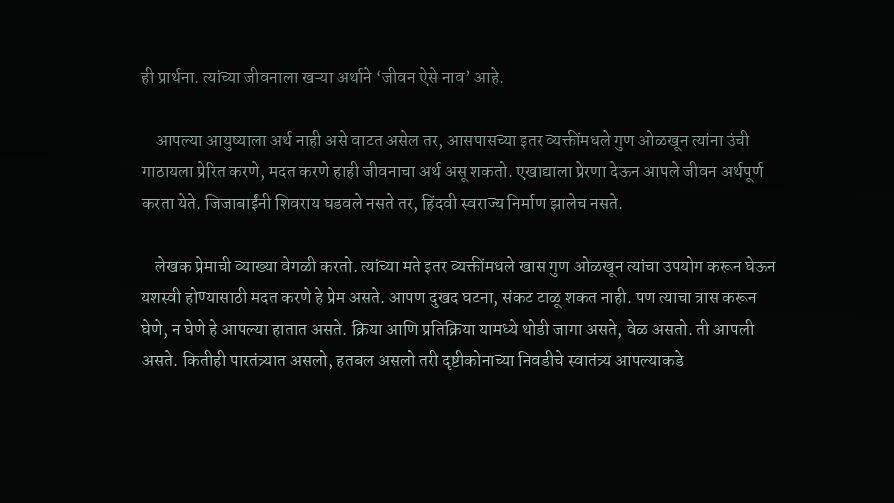ही प्रार्थना. त्यांच्या जीवनाला खऱ्या अर्थाने ‘जीवन ऐसे नाव’ आहे.

    आपल्या आयुष्याला अर्थ नाही असे वाटत असेल तर, आसपासच्या इतर व्यक्तींमधले गुण ओळखून त्यांना उंची गाठायला प्रेरित करणे, मदत करणे हाही जीवनाचा अर्थ असू शकतो. एखाद्याला प्रेरणा देऊन आपले जीवन अर्थपूर्ण करता येते. जिजाबाईंनी शिवराय घडवले नसते तर, हिंदवी स्वराज्य निर्माण झालेच नसते.

    लेखक प्रेमाची व्याख्या वेगळी करतो. त्यांच्या मते इतर व्यक्तींमधले खास गुण ओळखून त्यांचा उपयोग करून घेऊन यशस्वी होण्यासाठी मदत करणे हे प्रेम असते. आपण दुखद घटना, संकट टाळू शकत नाही. पण त्याचा त्रास करून घेणे, न घेणे हे आपल्या हातात असते. क्रिया आणि प्रतिक्रिया यामध्ये थोडी जागा असते, वेळ असतो. ती आपली असते. कितीही पारतंत्र्यात असलो, हतबल असलो तरी दृष्टीकोनाच्या निवडीचे स्वातंत्र्य आपल्याकडे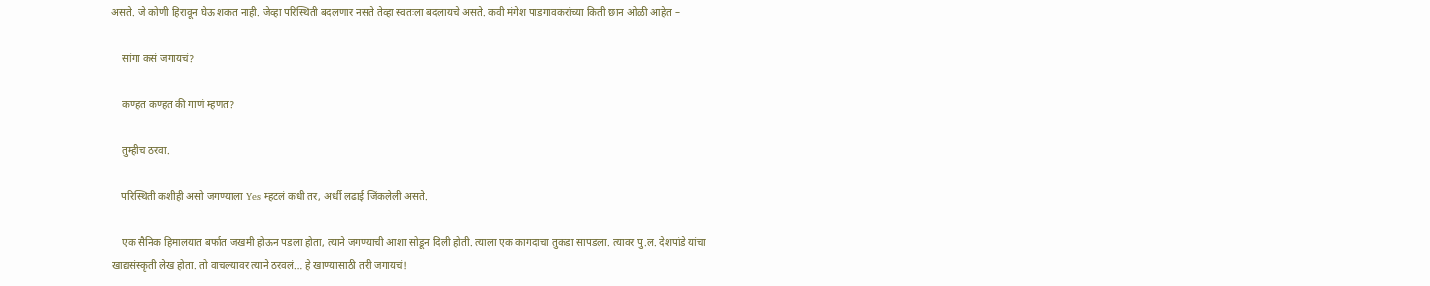असते. जे कोणी हिरावून घेऊ शकत नाही. जेव्हा परिस्थिती बदलणार नसते तेव्हा स्वतःला बदलायचे असते. कवी मंगेश पाडगावकरांच्या किती छान ओळी आहेत –

    सांगा कसं जगायचं?

    कण्हत कण्हत की गाणं म्हणत?

    तुम्हीच ठरवा.

    परिस्थिती कशीही असो जगण्याला Yes म्हटलं कधी तर, अर्धी लढाई जिंकलेली असते.

    एक सैनिक हिमालयात बर्फात जखमी होऊन पडला होता, त्याने जगण्याची आशा सोडून दिली होती. त्याला एक कागदाचा तुकडा सापडला. त्यावर पु.ल. देशपांडे यांचा खाद्यसंस्कृती लेख होता. तो वाचल्यावर त्याने ठरवलं… हे खाण्यासाठी तरी जगायचं!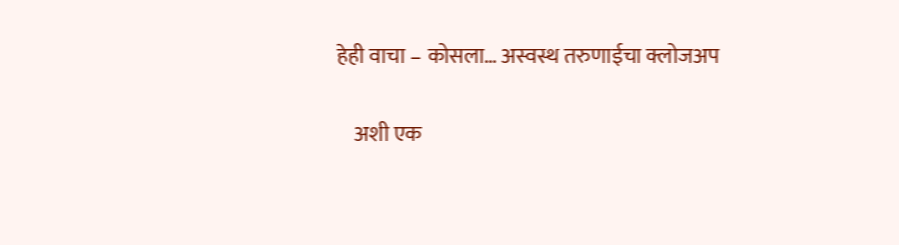हेही वाचा – कोसला… अस्वस्थ तरुणाईचा क्लोजअप

    अशी एक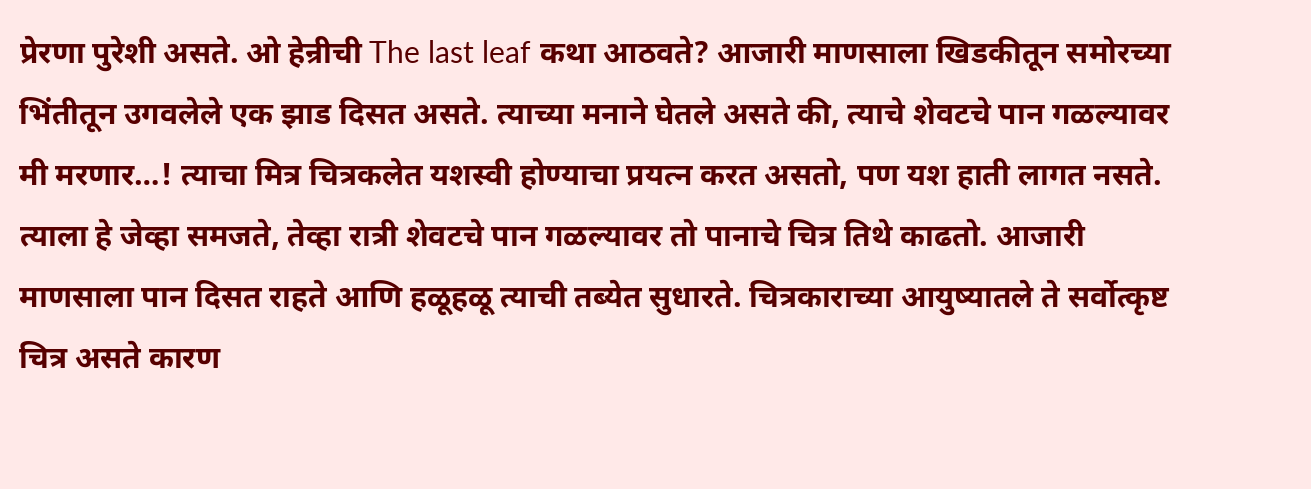प्रेरणा पुरेशी असते. ओ हेन्रीची The last leaf कथा आठवते? आजारी माणसाला खिडकीतून समोरच्या भिंतीतून उगवलेले एक झाड दिसत असते. त्याच्या मनाने घेतले असते की, त्याचे शेवटचे पान गळल्यावर मी मरणार…! त्याचा मित्र चित्रकलेत यशस्वी होण्याचा प्रयत्न करत असतो, पण यश हाती लागत नसते. त्याला हे जेव्हा समजते, तेव्हा रात्री शेवटचे पान गळल्यावर तो पानाचे चित्र तिथे काढतो. आजारी माणसाला पान दिसत राहते आणि हळूहळू त्याची तब्येत सुधारते. चित्रकाराच्या आयुष्यातले ते सर्वोत्कृष्ट चित्र असते कारण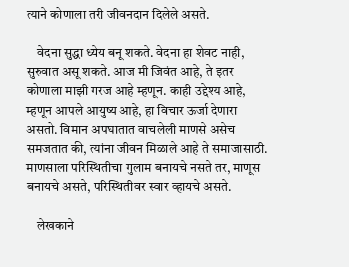त्याने कोणाला तरी जीवनदान दिलेले असते.

    वेदना सुद्धा ध्येय बनू शकते. वेदना हा शेवट नाही, सुरुवात असू शकते. आज मी जिवंत आहे, ते इतर कोणाला माझी गरज आहे म्हणून. काही उद्देश्य आहे, म्हणून आपले आयुष्य आहे, हा विचार ऊर्जा देणारा असतो. विमान अपघातात वाचलेली माणसे असेच समजतात की, त्यांना जीवन मिळाले आहे ते समाजासाठी. माणसाला परिस्थितीचा गुलाम बनायचे नसते तर, माणूस बनायचे असते, परिस्थितीवर स्वार व्हायचे असते.

    लेखकाने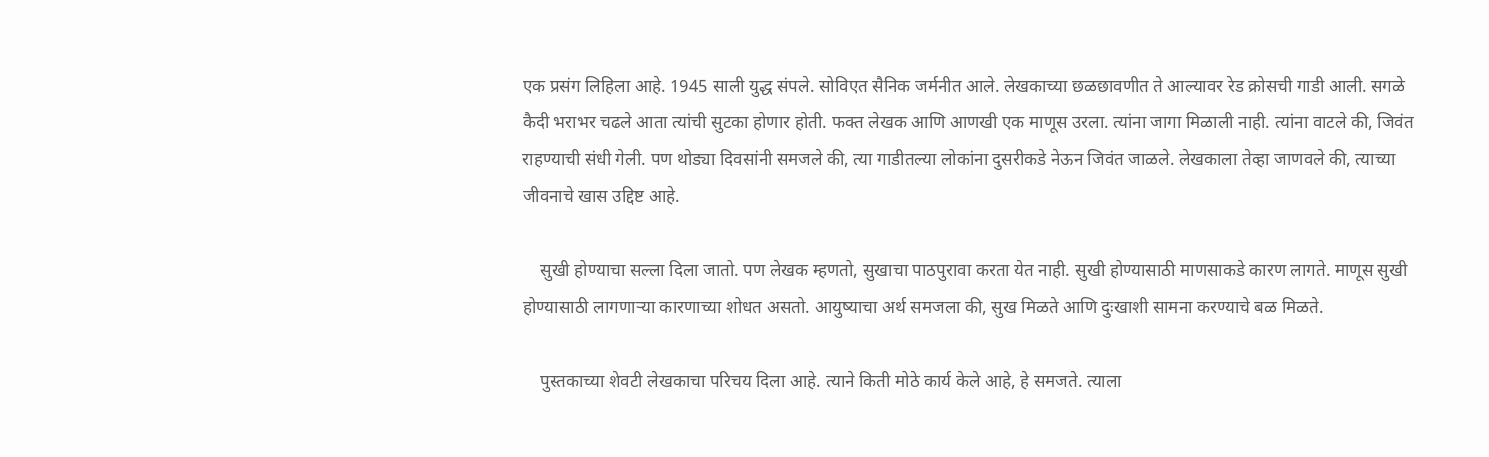एक प्रसंग लिहिला आहे. 1945 साली युद्ध संपले. सोविएत सैनिक जर्मनीत आले. लेखकाच्या छळछावणीत ते आल्यावर रेड क्रोसची गाडी आली. सगळे कैदी भराभर चढले आता त्यांची सुटका होणार होती. फक्त लेखक आणि आणखी एक माणूस उरला. त्यांना जागा मिळाली नाही. त्यांना वाटले की, जिवंत राहण्याची संधी गेली. पण थोड्या दिवसांनी समजले की, त्या गाडीतल्या लोकांना दुसरीकडे नेऊन जिवंत जाळले. लेखकाला तेव्हा जाणवले की, त्याच्या जीवनाचे खास उद्दिष्ट आहे.

    सुखी होण्याचा सल्ला दिला जातो. पण लेखक म्हणतो, सुखाचा पाठपुरावा करता येत नाही. सुखी होण्यासाठी माणसाकडे कारण लागते. माणूस सुखी होण्यासाठी लागणाऱ्या कारणाच्या शोधत असतो. आयुष्याचा अर्थ समजला की, सुख मिळते आणि दुःखाशी सामना करण्याचे बळ मिळते.

    पुस्तकाच्या शेवटी लेखकाचा परिचय दिला आहे. त्याने किती मोठे कार्य केले आहे, हे समजते. त्याला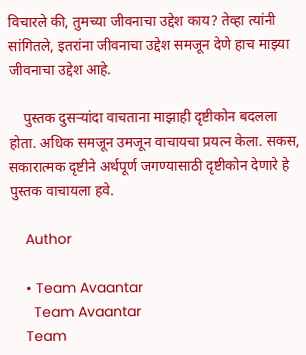विचारले की, तुमच्या जीवनाचा उद्देश काय? तेव्हा त्यांनी सांगितले, इतरांना जीवनाचा उद्देश समजून देणे हाच माझ्या जीवनाचा उद्देश आहे.

    पुस्तक दुसऱ्यांदा वाचताना माझाही दृष्टीकोन बदलला होता. अधिक समजून उमजून वाचायचा प्रयत्न केला. सकस, सकारात्मक दृष्टीने अर्थपूर्ण जगण्यासाठी दृष्टीकोन देणारे हे पुस्तक वाचायला हवे.

    Author

    • Team Avaantar
      Team Avaantar
    Team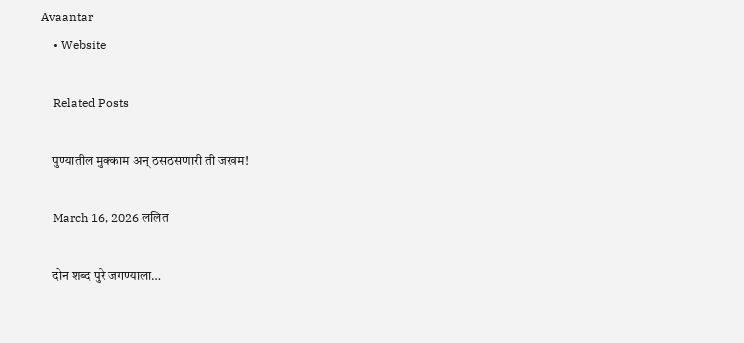Avaantar
    • Website

    Related Posts

    पुण्यातील मुक्काम अन् ठसठसणारी ती जखम!

    March 16, 2026 ललित

    दोन शब्द पुरे जगण्याला…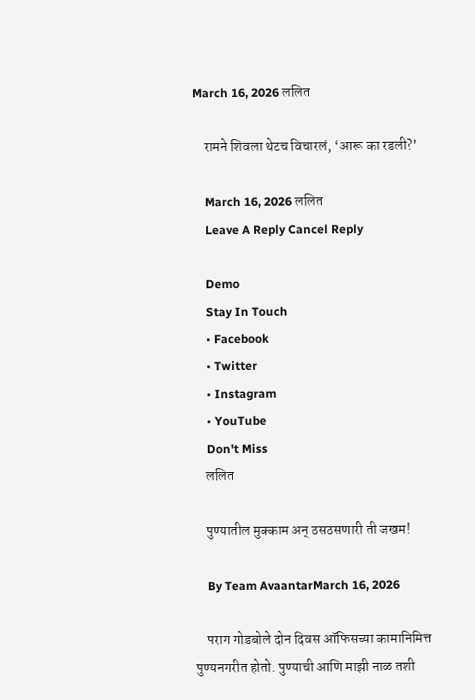March 16, 2026 ललित

    रामने शिवला थेटच विचारलं, ‘आरू का रडली?’

    March 16, 2026 ललित
    Leave A Reply Cancel Reply

    Demo
    Stay In Touch
    • Facebook
    • Twitter
    • Instagram
    • YouTube
    Don't Miss
    ललित

    पुण्यातील मुक्काम अन् ठसठसणारी ती जखम!

    By Team AvaantarMarch 16, 2026

    पराग गोडबोले दोन दिवस ऑफिसच्या कामानिमित्त पुण्यनगरीत होतो. पुण्याची आणि माझी नाळ तशी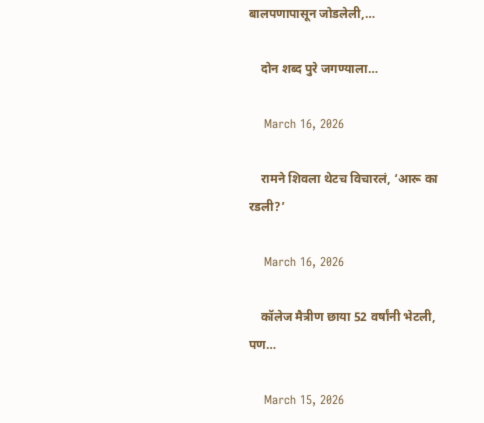बालपणापासून जोडलेली,…

    दोन शब्द पुरे जगण्याला…

    March 16, 2026

    रामने शिवला थेटच विचारलं, ‘आरू का रडली?’

    March 16, 2026

    कॉलेज मैत्रीण छाया 52 वर्षांनी भेटली, पण…

    March 15, 2026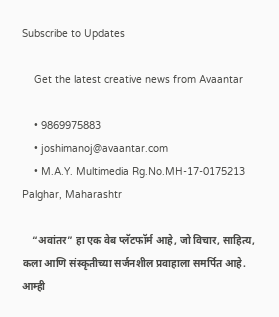Subscribe to Updates

    Get the latest creative news from Avaantar

    • 9869975883
    • joshimanoj@avaantar.com
    • M.A.Y. Multimedia Rg.No.MH-17-0175213 Palghar, Maharashtr

    “अवांतर” हा एक वेब प्लॅटफॉर्म आहे, जो विचार, साहित्य, कला आणि संस्कृतीच्या सर्जनशील प्रवाहाला समर्पित आहे. आम्ही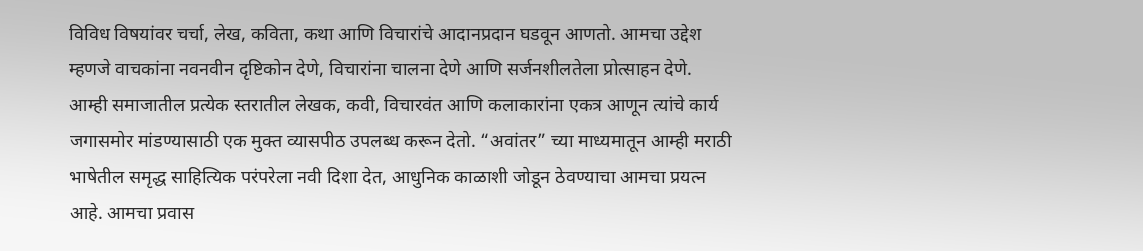विविध विषयांवर चर्चा, लेख, कविता, कथा आणि विचारांचे आदानप्रदान घडवून आणतो. आमचा उद्देश म्हणजे वाचकांना नवनवीन दृष्टिकोन देणे, विचारांना चालना देणे आणि सर्जनशीलतेला प्रोत्साहन देणे. आम्ही समाजातील प्रत्येक स्तरातील लेखक, कवी, विचारवंत आणि कलाकारांना एकत्र आणून त्यांचे कार्य जगासमोर मांडण्यासाठी एक मुक्त व्यासपीठ उपलब्ध करून देतो. “अवांतर” च्या माध्यमातून आम्ही मराठी भाषेतील समृद्ध साहित्यिक परंपरेला नवी दिशा देत, आधुनिक काळाशी जोडून ठेवण्याचा आमचा प्रयत्न आहे. आमचा प्रवास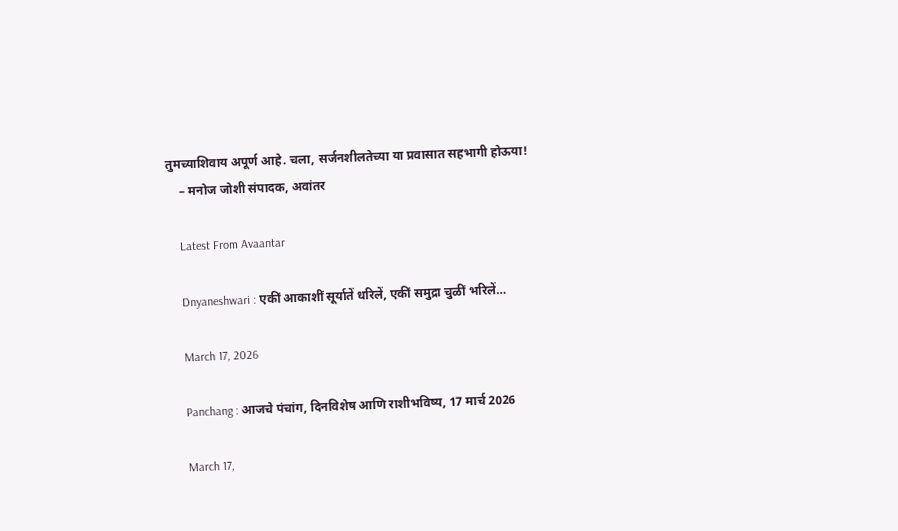तुमच्याशिवाय अपूर्ण आहे. चला, सर्जनशीलतेच्या या प्रवासात सहभागी होऊया!
    – मनोज जोशी संपादक, अवांतर

    Latest From Avaantar

    Dnyaneshwari : एकीं आकाशीं सूर्यातें धरिलें, एकीं समुद्रा चुळीं भरिलें…

    March 17, 2026

    Panchang : आजचे पंचांग, दिनविशेष आणि राशीभविष्य, 17 मार्च 2026

    March 17,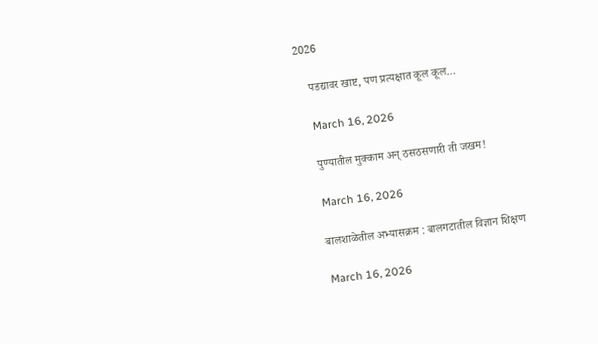2026

    पडद्यावर खाष्ट, पण प्रत्यक्षात कूल कूल…

    March 16, 2026

    पुण्यातील मुक्काम अन् ठसठसणारी ती जखम!

    March 16, 2026

    बालशाळेतील अभ्यासक्रम : बालगटातील विज्ञान शिक्षण

    March 16, 2026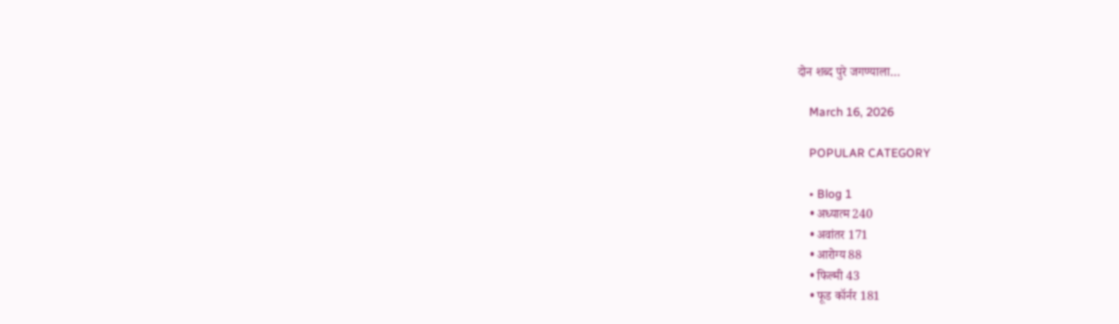दोन शब्द पुरे जगण्याला…

    March 16, 2026

    POPULAR CATEGORY

    • Blog 1
    • अध्यात्म 240
    • अवांतर 171
    • आरोग्य 88
    • फिल्मी 43
    • फूड कॉर्नर 181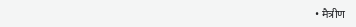• मैत्रीण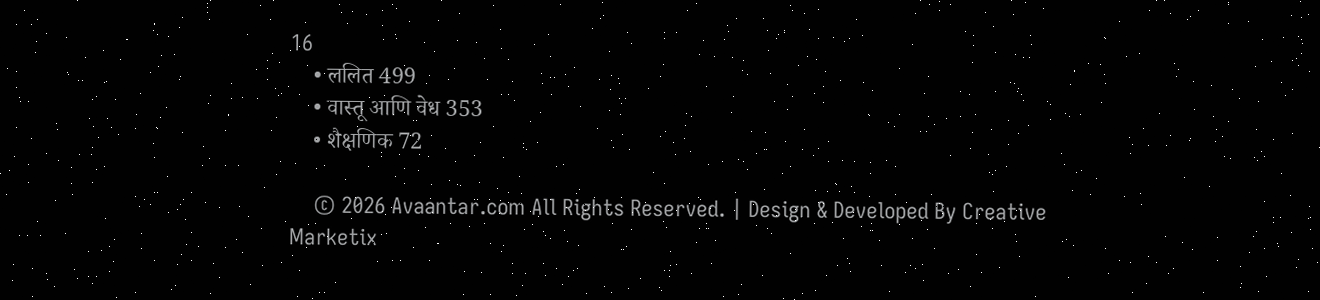16
    • ललित 499
    • वास्तू आणि वेध 353
    • शैक्षणिक 72

    © 2026 Avaantar.com All Rights Reserved. | Design & Developed By Creative Marketix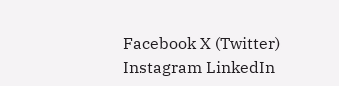Facebook X (Twitter) Instagram LinkedIn